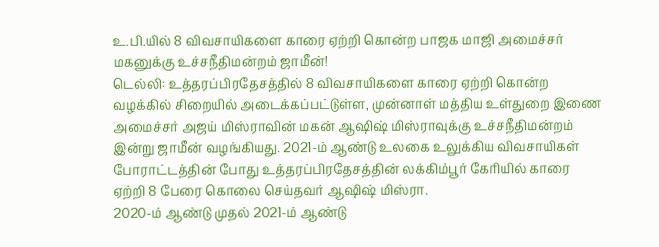உ.பி.யில் 8 விவசாயிகளை காரை ஏற்றி கொன்ற பாஜக மாஜி அமைச்சர் மகனுக்கு உச்சநீதிமன்றம் ஜாமீன்!
டெல்லி: உத்தரப்பிரதேசத்தில் 8 விவசாயிகளை காரை ஏற்றி கொன்ற வழக்கில் சிறையில் அடைக்கப்பட்டுள்ள, முன்னாள் மத்திய உள்துறை இணை அமைச்சர் அஜய் மிஸ்ராவின் மகன் ஆஷிஷ் மிஸ்ராவுக்கு உச்சநீதிமன்றம் இன்று ஜாமீன் வழங்கியது. 2021-ம் ஆண்டு உலகை உலுக்கிய விவசாயிகள் போராட்டத்தின் போது உத்தரப்பிரதேசத்தின் லக்கிம்பூர் கேரியில் காரை ஏற்றி 8 பேரை கொலை செய்தவர் ஆஷிஷ் மிஸ்ரா.
2020-ம் ஆண்டு முதல் 2021-ம் ஆண்டு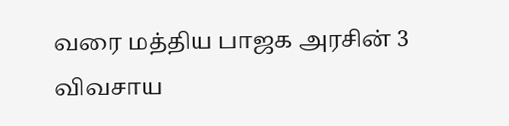வரை மத்திய பாஜக அரசின் 3 விவசாய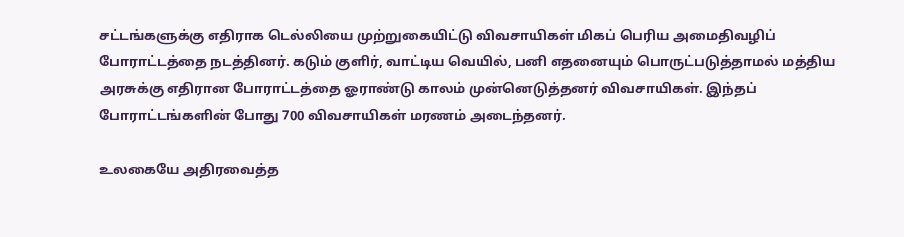சட்டங்களுக்கு எதிராக டெல்லியை முற்றுகையிட்டு விவசாயிகள் மிகப் பெரிய அமைதிவழிப் போராட்டத்தை நடத்தினர். கடும் குளிர், வாட்டிய வெயில், பனி எதனையும் பொருட்படுத்தாமல் மத்திய அரசுக்கு எதிரான போராட்டத்தை ஓராண்டு காலம் முன்னெடுத்தனர் விவசாயிகள். இந்தப் போராட்டங்களின் போது 700 விவசாயிகள் மரணம் அடைந்தனர்.

உலகையே அதிரவைத்த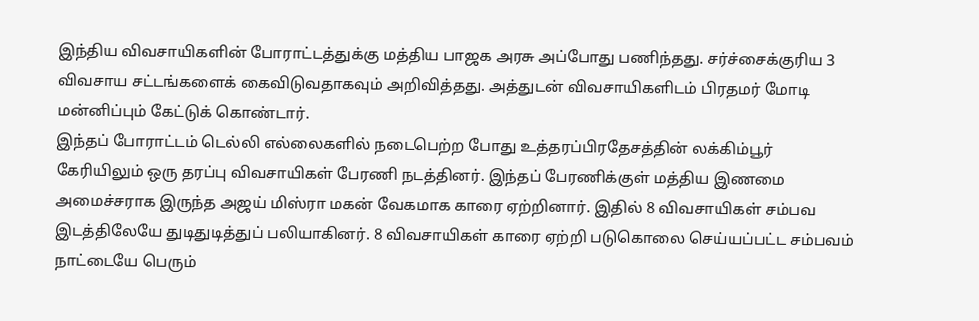இந்திய விவசாயிகளின் போராட்டத்துக்கு மத்திய பாஜக அரசு அப்போது பணிந்தது. சர்ச்சைக்குரிய 3 விவசாய சட்டங்களைக் கைவிடுவதாகவும் அறிவித்தது. அத்துடன் விவசாயிகளிடம் பிரதமர் மோடி மன்னிப்பும் கேட்டுக் கொண்டார்.
இந்தப் போராட்டம் டெல்லி எல்லைகளில் நடைபெற்ற போது உத்தரப்பிரதேசத்தின் லக்கிம்பூர் கேரியிலும் ஒரு தரப்பு விவசாயிகள் பேரணி நடத்தினர். இந்தப் பேரணிக்குள் மத்திய இணமை அமைச்சராக இருந்த அஜய் மிஸ்ரா மகன் வேகமாக காரை ஏற்றினார். இதில் 8 விவசாயிகள் சம்பவ இடத்திலேயே துடிதுடித்துப் பலியாகினர். 8 விவசாயிகள் காரை ஏற்றி படுகொலை செய்யப்பட்ட சம்பவம் நாட்டையே பெரும்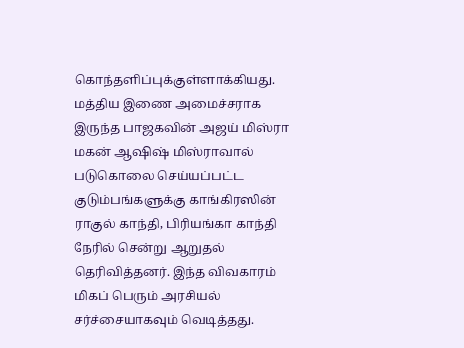கொந்தளிப்புக்குள்ளாக்கியது.
மத்திய இணை அமைச்சராக இருந்த பாஜகவின் அஜய் மிஸ்ரா மகன் ஆஷிஷ் மிஸ்ராவால் படுகொலை செய்யப்பட்ட குடும்பங்களுக்கு காங்கிரஸின் ராகுல் காந்தி, பிரியங்கா காந்தி நேரில் சென்று ஆறுதல் தெரிவித்தனர். இந்த விவகாரம் மிகப் பெரும் அரசியல் சர்ச்சையாகவும் வெடித்தது.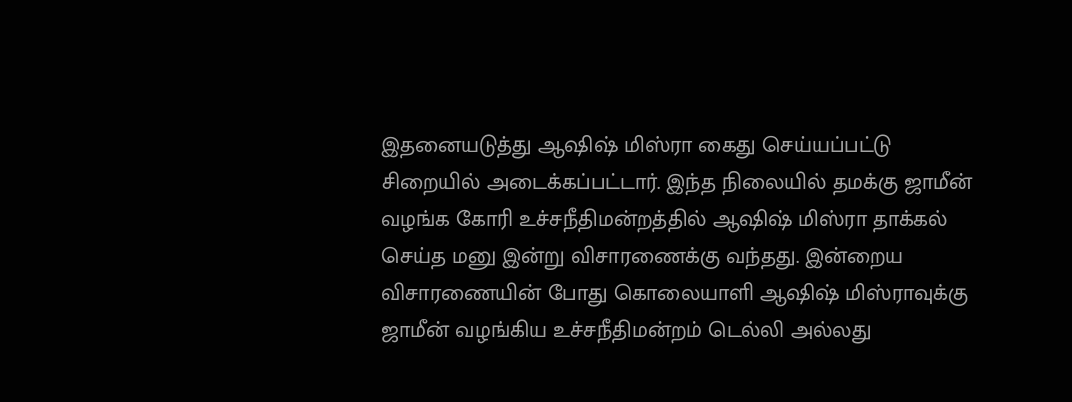இதனையடுத்து ஆஷிஷ் மிஸ்ரா கைது செய்யப்பட்டு சிறையில் அடைக்கப்பட்டார். இந்த நிலையில் தமக்கு ஜாமீன் வழங்க கோரி உச்சநீதிமன்றத்தில் ஆஷிஷ் மிஸ்ரா தாக்கல் செய்த மனு இன்று விசாரணைக்கு வந்தது. இன்றைய விசாரணையின் போது கொலையாளி ஆஷிஷ் மிஸ்ராவுக்கு ஜாமீன் வழங்கிய உச்சநீதிமன்றம் டெல்லி அல்லது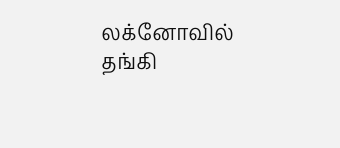லக்னோவில் தங்கி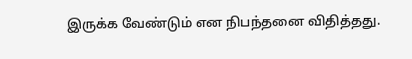இருக்க வேண்டும் என நிபந்தனை விதித்தது.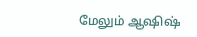மேலும் ஆஷிஷ்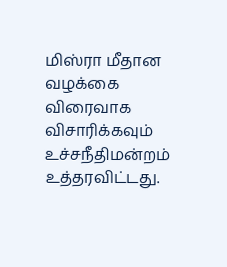மிஸ்ரா மீதான வழக்கை விரைவாக விசாரிக்கவும் உச்சநீதிமன்றம் உத்தரவிட்டது.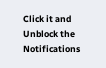Click it and Unblock the Notifications